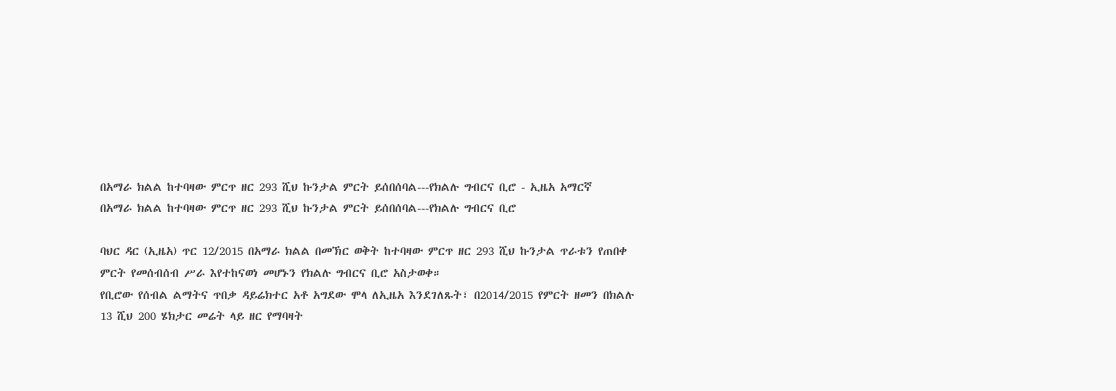በአማራ ክልል ከተባዛው ምርጥ ዘር 293 ሺህ ኩንታል ምርት ይሰበሰባል---የክልሉ ግብርና ቢሮ - ኢዜአ አማርኛ
በአማራ ክልል ከተባዛው ምርጥ ዘር 293 ሺህ ኩንታል ምርት ይሰበሰባል---የክልሉ ግብርና ቢሮ

ባህር ዳር (ኢዜአ) ጥር 12/2015 በአማራ ክልል በመኽር ወቅት ከተባዛው ምርጥ ዘር 293 ሺህ ኩንታል ጥራቱን የጠበቀ ምርት የመሰብሰብ ሥራ እየተከናወነ መሆኑን የክልሉ ግብርና ቢሮ አስታወቀ።
የቢሮው የሰብል ልማትና ጥበቃ ዳይሬክተር አቶ አግደው ሞላ ለኢዜአ እንደገለጹት፣ በ2014/2015 የምርት ዘመን በክልሉ 13 ሺህ 200 ሄክታር መሬት ላይ ዘር የማባዛት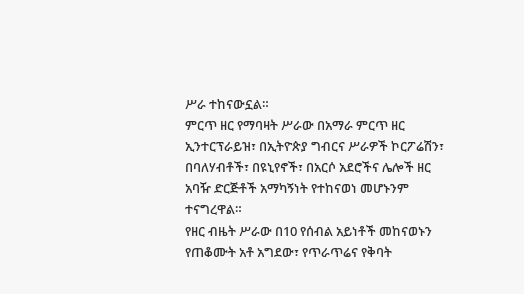ሥራ ተከናውኗል።
ምርጥ ዘር የማባዛት ሥራው በአማራ ምርጥ ዘር ኢንተርፕራይዝ፣ በኢትዮጵያ ግብርና ሥራዎች ኮርፖሬሽን፣ በባለሃብቶች፣ በዩኒየኖች፣ በአርሶ አደሮችና ሌሎች ዘር አባዥ ድርጅቶች አማካኝነት የተከናወነ መሆኑንም ተናግረዋል።
የዘር ብዜት ሥራው በ10 የሰብል አይነቶች መከናወኑን የጠቆሙት አቶ አግደው፣ የጥራጥሬና የቅባት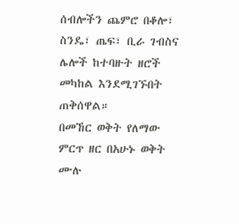ሰብሎችን ጨምሮ በቆሎ፣ ስንዴ፣ ጤፍ፣ ቢራ ገብስና ሌሎች ከተባዙት ዘሮች መካከል እንደሚገኙበት ጠቅሰዋል።
በመኸር ወቅት የለማው ምርጥ ዘር በአሁኑ ወቅት ሙሉ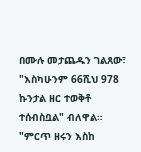በሙሉ መታጨዱን ገልጸው፣ "እስካሁንም 66ሺህ 978 ኩንታል ዘር ተወቅቶ ተሰብስቧል" ብለዋል።
"ምርጥ ዘሩን እስከ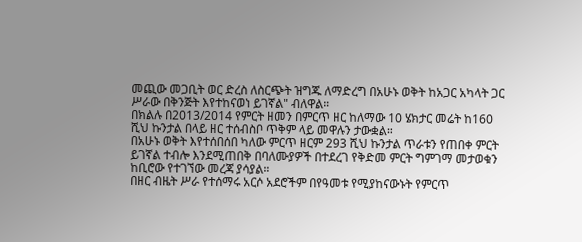መጪው መጋቢት ወር ድረስ ለስርጭት ዝግጁ ለማድረግ በአሁኑ ወቅት ከአጋር አካላት ጋር ሥራው በቅንጅት እየተከናወነ ይገኛል" ብለዋል።
በክልሉ በ2013/2014 የምርት ዘመን በምርጥ ዘር ከለማው 10 ሄክታር መሬት ከ160 ሺህ ኩንታል በላይ ዘር ተሰብስቦ ጥቅም ላይ መዋሉን ታውቋል።
በአሁኑ ወቅት እየተሰበሰበ ካለው ምርጥ ዘርም 293 ሺህ ኩንታል ጥራቱን የጠበቀ ምርት ይገኛል ተብሎ እንደሚጠበቅ በባለሙያዎች በተደረገ የቅድመ ምርት ግምገማ መታወቁን ከቢሮው የተገኘው መረጃ ያሳያል።
በዘር ብዜት ሥራ የተሰማሩ አርሶ አደሮችም በየዓመቱ የሚያከናውኑት የምርጥ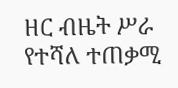ዘር ብዜት ሥራ የተሻለ ተጠቃሚ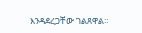እንዳደረጋቸው ገልጸዋል።